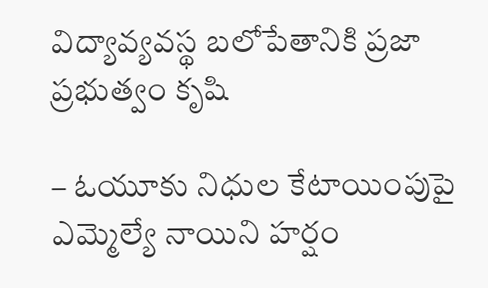విద్యావ్యవస్థ బలోపేతానికి ప్రజా ప్రభుత్వం కృషి

– ఓయూకు నిధుల కేటాయింపుపై ఎమ్మెల్యే నాయిని హర్షం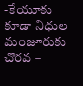-కేయూకు కూడా నిధుల మంజూరుకు చొరవ –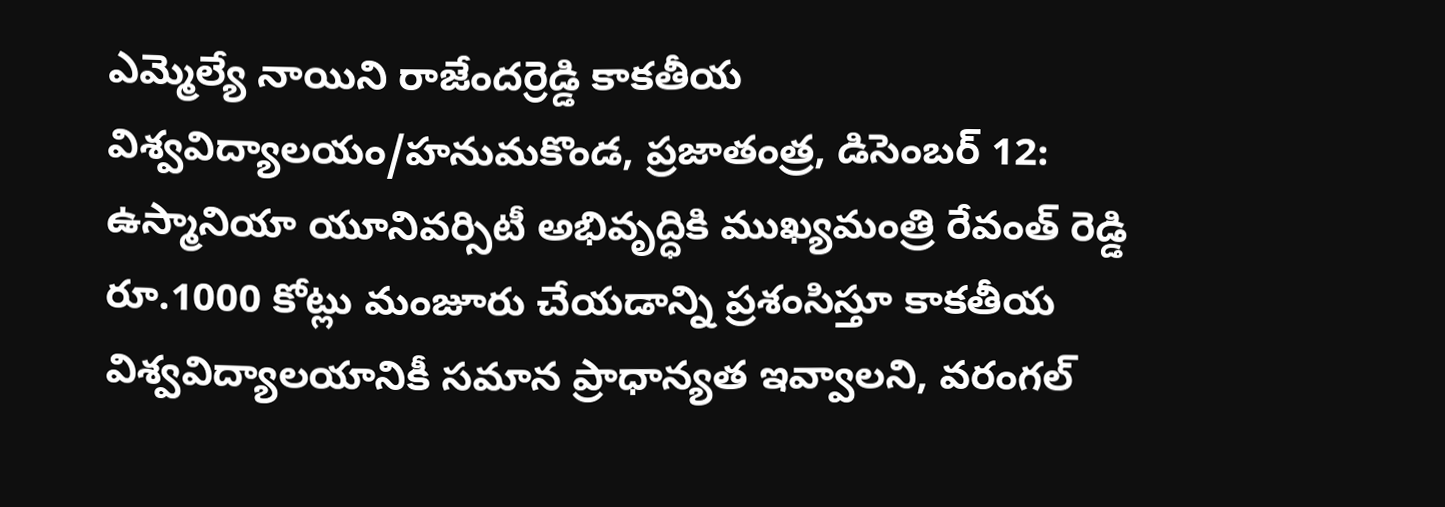ఎమ్మెల్యే నాయిని రాజేందర్రెడ్డి కాకతీయ విశ్వవిద్యాలయం/హనుమకొండ, ప్రజాతంత్ర, డిసెంబర్ 12: ఉస్మానియా యూనివర్సిటీ అభివృద్ధికి ముఖ్యమంత్రి రేవంత్ రెడ్డి రూ.1000 కోట్లు మంజూరు చేయడాన్ని ప్రశంసిస్తూ కాకతీయ విశ్వవిద్యాలయానికీ సమాన ప్రాధాన్యత ఇవ్వాలని, వరంగల్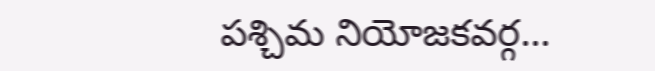పశ్చిమ నియోజకవర్గ…